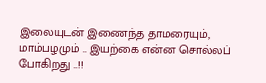இலையுடன் இணைந்த தாமரையும், மாம்பழமும் .. இயற்கை என்ன சொல்லப் போகிறது ..!!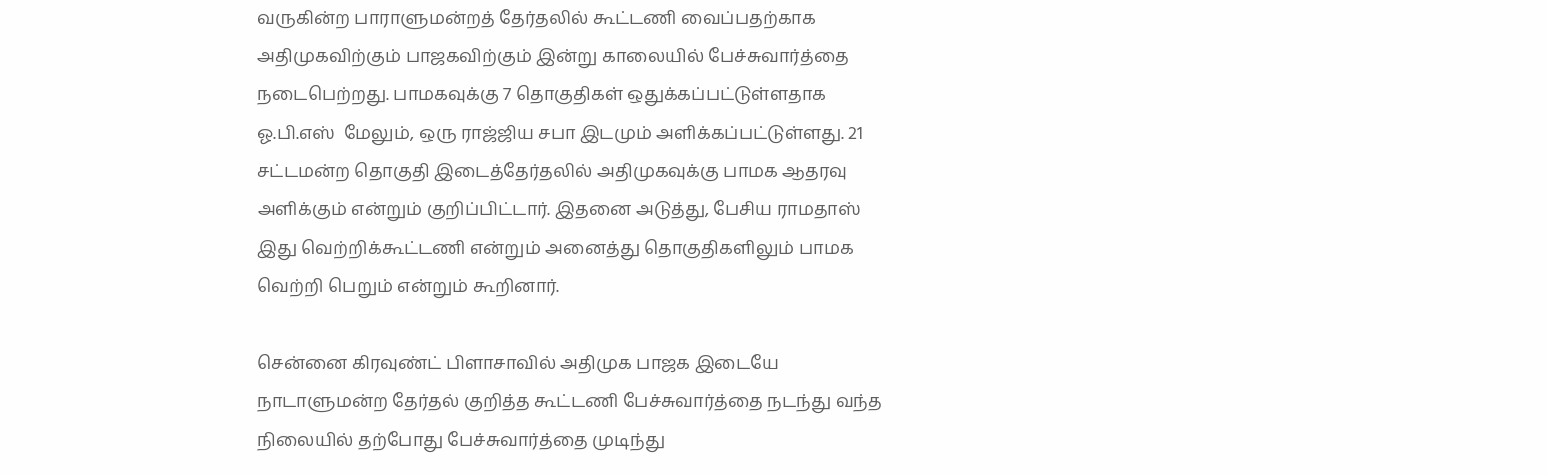வருகின்ற பாராளுமன்றத் தேர்தலில் கூட்டணி வைப்பதற்காக அதிமுகவிற்கும் பாஜகவிற்கும் இன்று காலையில் பேச்சுவார்த்தை நடைபெற்றது. பாமகவுக்கு 7 தொகுதிகள் ஒதுக்கப்பட்டுள்ளதாக ஓ.பி.எஸ்  மேலும், ஒரு ராஜ்ஜிய சபா இடமும் அளிக்கப்பட்டுள்ளது. 21 சட்டமன்ற தொகுதி இடைத்தேர்தலில் அதிமுகவுக்கு பாமக ஆதரவு அளிக்கும் என்றும் குறிப்பிட்டார். இதனை அடுத்து, பேசிய ராமதாஸ் இது வெற்றிக்கூட்டணி என்றும் அனைத்து தொகுதிகளிலும் பாமக வெற்றி பெறும் என்றும் கூறினார்.

சென்னை கிரவுண்ட் பிளாசாவில் அதிமுக பாஜக இடையே நாடாளுமன்ற தேர்தல் குறித்த கூட்டணி பேச்சுவார்த்தை நடந்து வந்த நிலையில் தற்போது பேச்சுவார்த்தை முடிந்து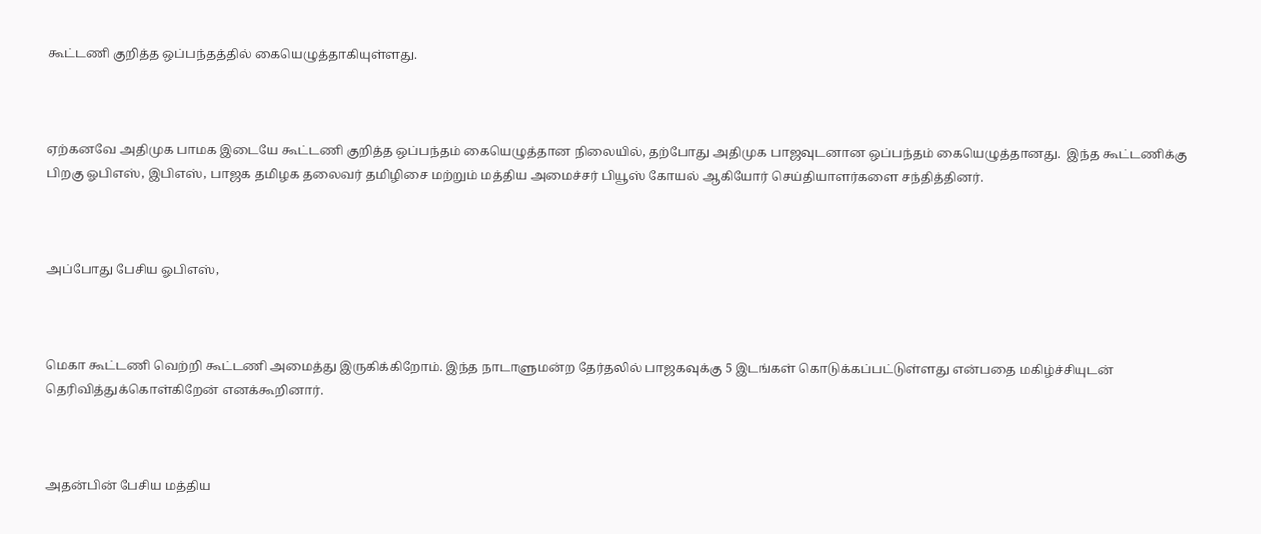கூட்டணி குறித்த ஒப்பந்தத்தில் கையெழுத்தாகியுள்ளது.



ஏற்கனவே அதிமுக பாமக இடையே கூட்டணி குறித்த ஒப்பந்தம் கையெழுத்தான நிலையில், தற்போது அதிமுக பாஜவுடனான ஒப்பந்தம் கையெழுத்தானது.  இந்த கூட்டணிக்கு பிறகு ஓபிஎஸ், இபிஎஸ், பாஜக தமிழக தலைவர் தமிழிசை மற்றும் மத்திய அமைச்சர் பியூஸ் கோயல் ஆகியோர் செய்தியாளர்களை சந்தித்தினர்.



அப்போது பேசிய ஓபிஎஸ்,



மெகா கூட்டணி வெற்றி கூட்டணி அமைத்து இருகிக்கிறோம். இந்த நாடாளுமன்ற தேர்தலில் பாஜகவுக்கு 5 இடங்கள் கொடுக்கப்பட்டுள்ளது என்பதை மகிழ்ச்சியுடன் தெரிவித்துக்கொள்கிறேன் எனக்கூறினார்.



அதன்பின் பேசிய மத்திய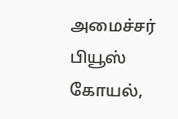அமைச்சர் பியூஸ் கோயல்,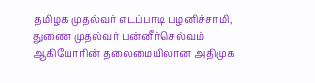தமிழக முதல்வர் எடப்பாடி பழனிச்சாமி, துணை முதல்வர் பன்னீர்செல்வம் ஆகியோரின் தலைமையிலான அதிமுக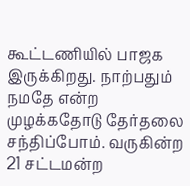கூட்டணியில் பாஜக இருக்கிறது. நாற்பதும் நமதே என்ற முழக்கதோடு தேர்தலை சந்திப்போம். வருகின்ற 21 சட்டமன்ற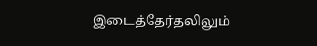இடைத்தேர்தலிலும்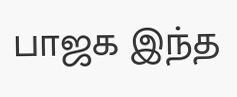பாஜக இந்த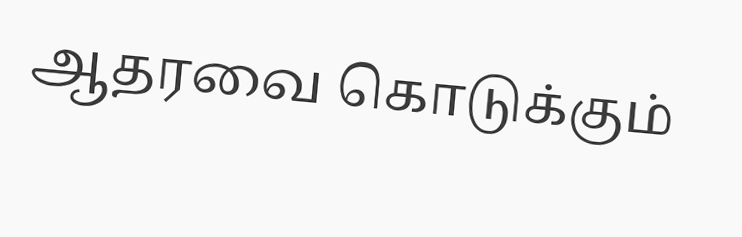ஆதரவை கொடுக்கும்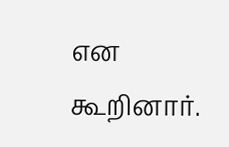என கூறினார்.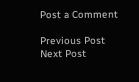Post a Comment

Previous Post Next Post